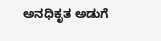ಅನಧಿಕೃತ ಅಡುಗೆ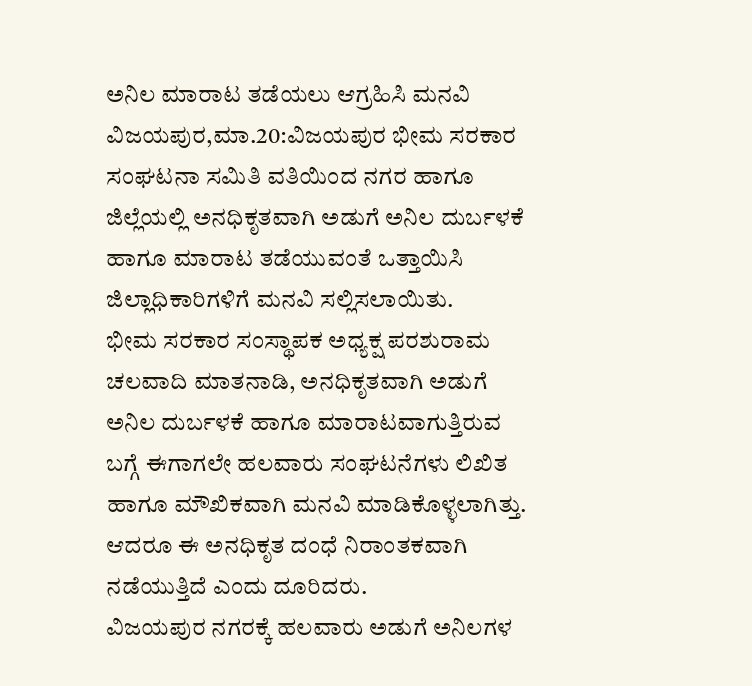ಅನಿಲ ಮಾರಾಟ ತಡೆಯಲು ಆಗ್ರಹಿಸಿ ಮನವಿ
ವಿಜಯಪುರ,ಮಾ.20:ವಿಜಯಪುರ ಭೀಮ ಸರಕಾರ ಸಂಘಟನಾ ಸಮಿತಿ ವತಿಯಿಂದ ನಗರ ಹಾಗೂ ಜಿಲ್ಲೆಯಲ್ಲಿ ಅನಧಿಕೃತವಾಗಿ ಅಡುಗೆ ಅನಿಲ ದುರ್ಬಳಕೆ ಹಾಗೂ ಮಾರಾಟ ತಡೆಯುವಂತೆ ಒತ್ತಾಯಿಸಿ ಜಿಲ್ಲಾಧಿಕಾರಿಗಳಿಗೆ ಮನವಿ ಸಲ್ಲಿಸಲಾಯಿತು.
ಭೀಮ ಸರಕಾರ ಸಂಸ್ಥಾಪಕ ಅಧ್ಯಕ್ಷ ಪರಶುರಾಮ ಚಲವಾದಿ ಮಾತನಾಡಿ, ಅನಧಿಕೃತವಾಗಿ ಅಡುಗೆ ಅನಿಲ ದುರ್ಬಳಕೆ ಹಾಗೂ ಮಾರಾಟವಾಗುತ್ತಿರುವ ಬಗ್ಗೆ ಈಗಾಗಲೇ ಹಲವಾರು ಸಂಘಟನೆಗಳು ಲಿಖಿತ ಹಾಗೂ ಮೌಖಿಕವಾಗಿ ಮನವಿ ಮಾಡಿಕೊಳ್ಳಲಾಗಿತ್ತು. ಆದರೂ ಈ ಅನಧಿಕೃತ ದಂಧೆ ನಿರಾಂತಕವಾಗಿ ನಡೆಯುತ್ತಿದೆ ಎಂದು ದೂರಿದರು.
ವಿಜಯಪುರ ನಗರಕ್ಕೆ ಹಲವಾರು ಅಡುಗೆ ಅನಿಲಗಳ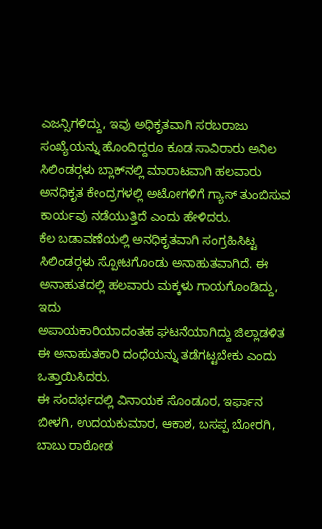ಎಜನ್ಸಿಗಳಿದ್ದು, ಇವು ಅಧಿಕೃತವಾಗಿ ಸರಬರಾಜು ಸಂಖ್ಯೆಯನ್ನು ಹೊಂದಿದ್ದರೂ ಕೂಡ ಸಾವಿರಾರು ಅನಿಲ ಸಿಲಿಂಡರ್‍ಗಳು ಬ್ಲಾಕ್‍ನಲ್ಲಿ ಮಾರಾಟವಾಗಿ ಹಲವಾರು ಅನಧಿಕೃತ ಕೇಂದ್ರಗಳಲ್ಲಿ ಅಟೋಗಳಿಗೆ ಗ್ಯಾಸ್ ತುಂಬಿಸುವ ಕಾರ್ಯವು ನಡೆಯುತ್ತಿದೆ ಎಂದು ಹೇಳಿದರು.
ಕೆಲ ಬಡಾವಣೆಯಲ್ಲಿ ಅನಧಿಕೃತವಾಗಿ ಸಂಗ್ರಹಿಸಿಟ್ಟ ಸಿಲಿಂಡರ್‍ಗಳು ಸ್ಪೋಟಗೊಂಡು ಅನಾಹುತವಾಗಿದೆ. ಈ ಅನಾಹುತದಲ್ಲಿ ಹಲವಾರು ಮಕ್ಕಳು ಗಾಯಗೊಂಡಿದ್ದು, ಇದು
ಅಪಾಯಕಾರಿಯಾದಂತಹ ಘಟನೆಯಾಗಿದ್ದು ಜಿಲ್ಲಾಡಳಿತ ಈ ಅನಾಹುತಕಾರಿ ದಂಧೆಯನ್ನು ತಡೆಗಟ್ಟಬೇಕು ಎಂದು ಒತ್ತಾಯಿಸಿದರು.
ಈ ಸಂದರ್ಭದಲ್ಲಿ ವಿನಾಯಕ ಸೊಂಡೂರ, ಇರ್ಫಾನ ಬೀಳಗಿ, ಉದಯಕುಮಾರ, ಆಕಾಶ, ಬಸಪ್ಪ ಬೋರಗಿ, ಬಾಬು ರಾಠೋಡ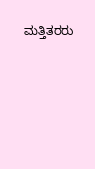ಮತ್ತಿತರರು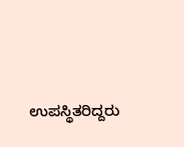ಉಪಸ್ಥಿತರಿದ್ದರು